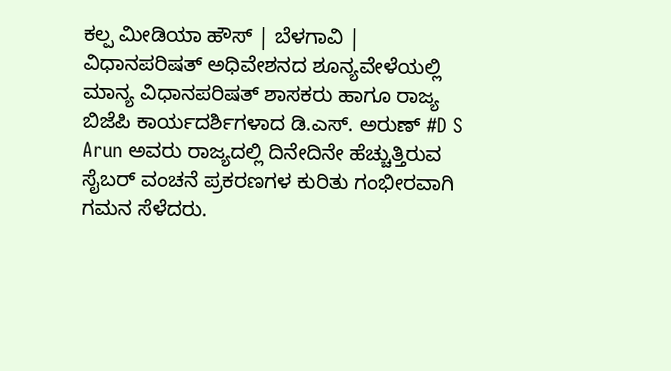ಕಲ್ಪ ಮೀಡಿಯಾ ಹೌಸ್ | ಬೆಳಗಾವಿ |
ವಿಧಾನಪರಿಷತ್ ಅಧಿವೇಶನದ ಶೂನ್ಯವೇಳೆಯಲ್ಲಿ ಮಾನ್ಯ ವಿಧಾನಪರಿಷತ್ ಶಾಸಕರು ಹಾಗೂ ರಾಜ್ಯ ಬಿಜೆಪಿ ಕಾರ್ಯದರ್ಶಿಗಳಾದ ಡಿ.ಎಸ್. ಅರುಣ್ #D S Arun ಅವರು ರಾಜ್ಯದಲ್ಲಿ ದಿನೇದಿನೇ ಹೆಚ್ಚುತ್ತಿರುವ ಸೈಬರ್ ವಂಚನೆ ಪ್ರಕರಣಗಳ ಕುರಿತು ಗಂಭೀರವಾಗಿ ಗಮನ ಸೆಳೆದರು.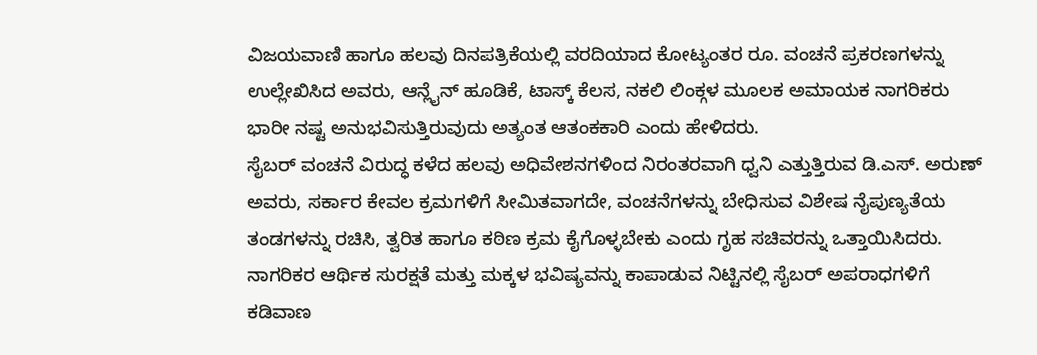ವಿಜಯವಾಣಿ ಹಾಗೂ ಹಲವು ದಿನಪತ್ರಿಕೆಯಲ್ಲಿ ವರದಿಯಾದ ಕೋಟ್ಯಂತರ ರೂ. ವಂಚನೆ ಪ್ರಕರಣಗಳನ್ನು ಉಲ್ಲೇಖಿಸಿದ ಅವರು, ಆನ್ಲೈನ್ ಹೂಡಿಕೆ, ಟಾಸ್ಕ್ ಕೆಲಸ, ನಕಲಿ ಲಿಂಕ್ಗಳ ಮೂಲಕ ಅಮಾಯಕ ನಾಗರಿಕರು ಭಾರೀ ನಷ್ಟ ಅನುಭವಿಸುತ್ತಿರುವುದು ಅತ್ಯಂತ ಆತಂಕಕಾರಿ ಎಂದು ಹೇಳಿದರು.
ಸೈಬರ್ ವಂಚನೆ ವಿರುದ್ಧ ಕಳೆದ ಹಲವು ಅಧಿವೇಶನಗಳಿಂದ ನಿರಂತರವಾಗಿ ಧ್ವನಿ ಎತ್ತುತ್ತಿರುವ ಡಿ.ಎಸ್. ಅರುಣ್ ಅವರು, ಸರ್ಕಾರ ಕೇವಲ ಕ್ರಮಗಳಿಗೆ ಸೀಮಿತವಾಗದೇ, ವಂಚನೆಗಳನ್ನು ಬೇಧಿಸುವ ವಿಶೇಷ ನೈಪುಣ್ಯತೆಯ ತಂಡಗಳನ್ನು ರಚಿಸಿ, ತ್ವರಿತ ಹಾಗೂ ಕಠಿಣ ಕ್ರಮ ಕೈಗೊಳ್ಳಬೇಕು ಎಂದು ಗೃಹ ಸಚಿವರನ್ನು ಒತ್ತಾಯಿಸಿದರು. ನಾಗರಿಕರ ಆರ್ಥಿಕ ಸುರಕ್ಷತೆ ಮತ್ತು ಮಕ್ಕಳ ಭವಿಷ್ಯವನ್ನು ಕಾಪಾಡುವ ನಿಟ್ಟಿನಲ್ಲಿ ಸೈಬರ್ ಅಪರಾಧಗಳಿಗೆ ಕಡಿವಾಣ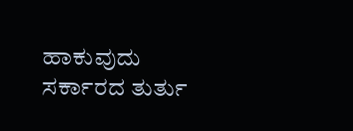ಹಾಕುವುದು ಸರ್ಕಾರದ ತುರ್ತು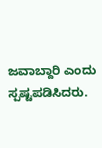ಜವಾಬ್ದಾರಿ ಎಂದು ಸ್ಪಷ್ಟಪಡಿಸಿದರು.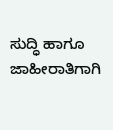ಸುದ್ಧಿ ಹಾಗೂ ಜಾಹೀರಾತಿಗಾಗಿ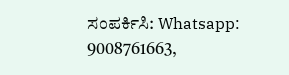ಸಂಪರ್ಕಿಸಿ: Whatsapp: 9008761663,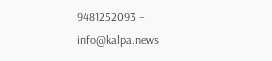9481252093 – info@kalpa.news